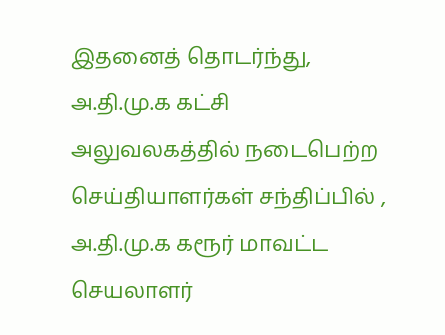இதனைத் தொடர்ந்து, அ.தி.மு.க கட்சி அலுவலகத்தில் நடைபெற்ற செய்தியாளர்கள் சந்திப்பில் , அ.தி.மு.க கரூர் மாவட்ட செயலாளர்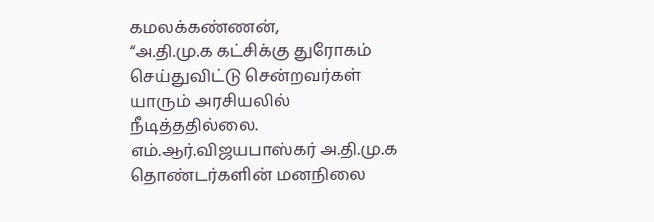கமலக்கண்ணன்,
“அ.தி.மு.க கட்சிக்கு துரோகம் செய்துவிட்டு சென்றவர்கள் யாரும் அரசியலில் நீடித்ததில்லை. எம்.ஆர்.விஜயபாஸ்கர் அ.தி.மு.க தொண்டர்களின் மனநிலை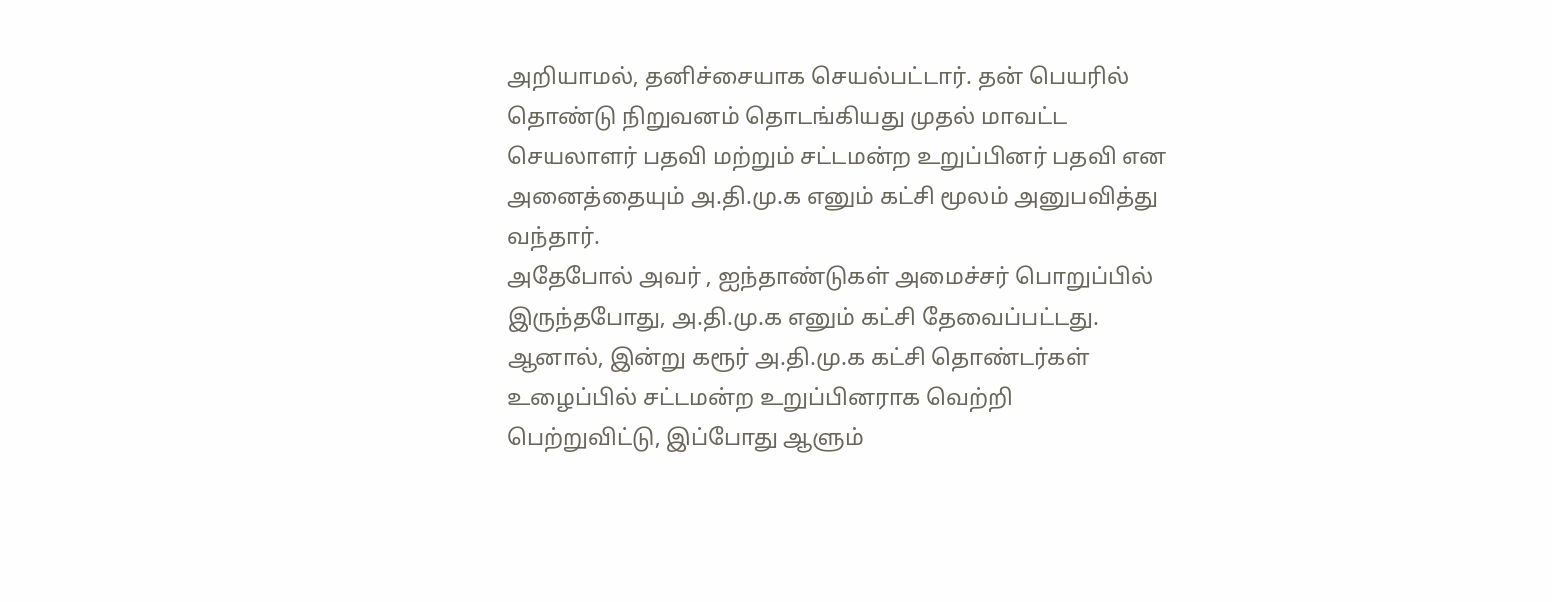அறியாமல், தனிச்சையாக செயல்பட்டார். தன் பெயரில் தொண்டு நிறுவனம் தொடங்கியது முதல் மாவட்ட செயலாளர் பதவி மற்றும் சட்டமன்ற உறுப்பினர் பதவி என அனைத்தையும் அ.தி.மு.க எனும் கட்சி மூலம் அனுபவித்து வந்தார்.
அதேபோல் அவர் , ஐந்தாண்டுகள் அமைச்சர் பொறுப்பில் இருந்தபோது, அ.தி.மு.க எனும் கட்சி தேவைப்பட்டது. ஆனால், இன்று கரூர் அ.தி.மு.க கட்சி தொண்டர்கள் உழைப்பில் சட்டமன்ற உறுப்பினராக வெற்றி பெற்றுவிட்டு, இப்போது ஆளும்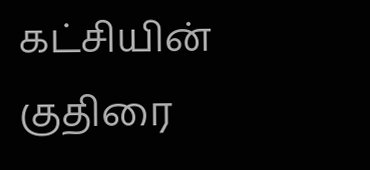கட்சியின் குதிரை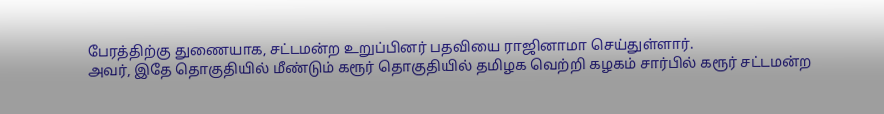பேரத்திற்கு துணையாக, சட்டமன்ற உறுப்பினர் பதவியை ராஜினாமா செய்துள்ளார்.
அவர், இதே தொகுதியில் மீண்டும் கரூர் தொகுதியில் தமிழக வெற்றி கழகம் சார்பில் கரூர் சட்டமன்ற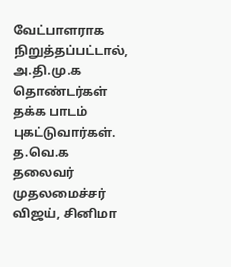வேட்பாளராக நிறுத்தப்பட்டால், அ.தி.மு.க தொண்டர்கள் தக்க பாடம் புகட்டுவார்கள். த.வெ.க தலைவர் முதலமைச்சர் விஜய், சினிமா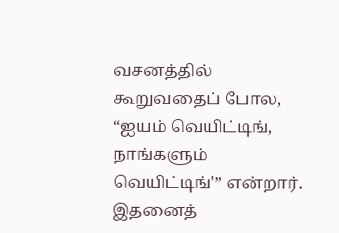வசனத்தில் கூறுவதைப் போல, “ஐயம் வெயிட்டிங், நாங்களும் வெயிட்டிங்'” என்றார்.
இதனைத்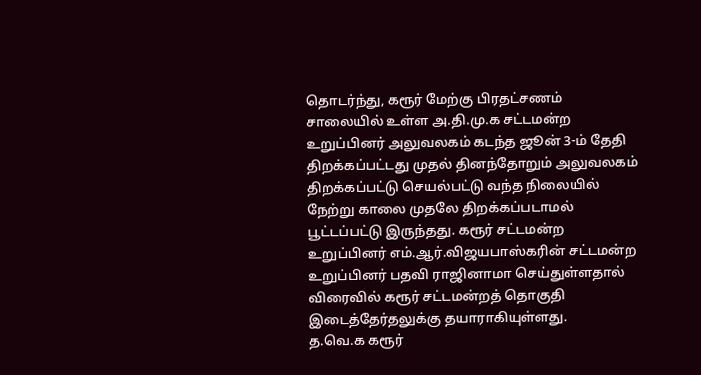தொடர்ந்து, கரூர் மேற்கு பிரதட்சணம் சாலையில் உள்ள அ.தி.மு.க சட்டமன்ற உறுப்பினர் அலுவலகம் கடந்த ஜூன் 3-ம் தேதி திறக்கப்பட்டது முதல் தினந்தோறும் அலுவலகம் திறக்கப்பட்டு செயல்பட்டு வந்த நிலையில் நேற்று காலை முதலே திறக்கப்படாமல் பூட்டப்பட்டு இருந்தது. கரூர் சட்டமன்ற உறுப்பினர் எம்.ஆர்.விஜயபாஸ்கரின் சட்டமன்ற உறுப்பினர் பதவி ராஜினாமா செய்துள்ளதால் விரைவில் கரூர் சட்டமன்றத் தொகுதி இடைத்தேர்தலுக்கு தயாராகியுள்ளது.
த.வெ.க கரூர்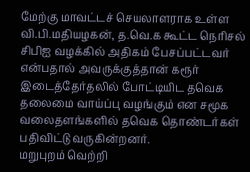மேற்கு மாவட்டச் செயலாளராக உள்ள வி.பி.மதியழகன், த.வெ.க கூட்ட நெரிசல் சிபிஐ வழக்கில் அதிகம் பேசப்பட்டவர் என்பதால் அவருக்குத்தான் கரூர் இடைத்தேர்தலில் போட்டியிட தவெக தலைமை வாய்ப்பு வழங்கும் என சமூக வலைதளங்களில் தவெக தொண்டர்கள் பதிவிட்டு வருகின்றனர்.
மறுபுறம் வெற்றி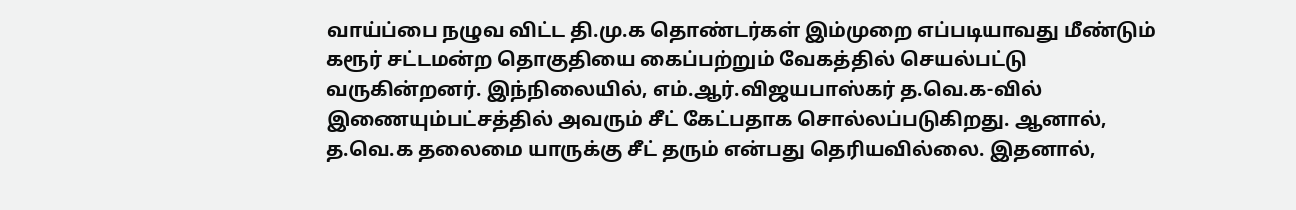வாய்ப்பை நழுவ விட்ட தி.மு.க தொண்டர்கள் இம்முறை எப்படியாவது மீண்டும் கரூர் சட்டமன்ற தொகுதியை கைப்பற்றும் வேகத்தில் செயல்பட்டு வருகின்றனர். இந்நிலையில், எம்.ஆர்.விஜயபாஸ்கர் த.வெ.க-வில் இணையும்பட்சத்தில் அவரும் சீட் கேட்பதாக சொல்லப்படுகிறது. ஆனால், த.வெ.க தலைமை யாருக்கு சீட் தரும் என்பது தெரியவில்லை. இதனால்,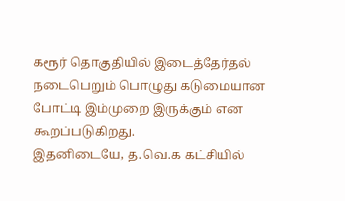கரூர் தொகுதியில் இடைத்தேர்தல் நடைபெறும் பொழுது கடுமையான போட்டி இம்முறை இருக்கும் என கூறப்படுகிறது.
இதனிடையே, த.வெ.க கட்சியில்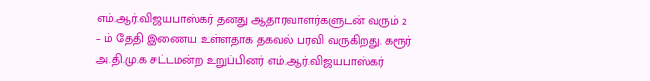எம்.ஆர்.விஜயபாஸ்கர் தனது ஆதாரவாளர்களுடன் வரும் 2 – ம் தேதி இணைய உள்ளதாக தகவல் பரவி வருகிறது. கரூர் அ.தி.மு.க சட்டமன்ற உறுப்பினர் எம்.ஆர்.விஜயபாஸ்கர்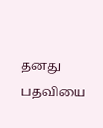தனது பதவியை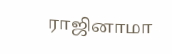ராஜினாமா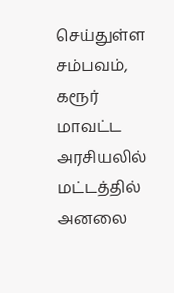செய்துள்ள சம்பவம், கரூர் மாவட்ட அரசியலில் மட்டத்தில் அனலை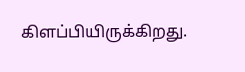கிளப்பியிருக்கிறது.